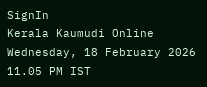SignIn
Kerala Kaumudi Online
Wednesday, 18 February 2026 11.05 PM IST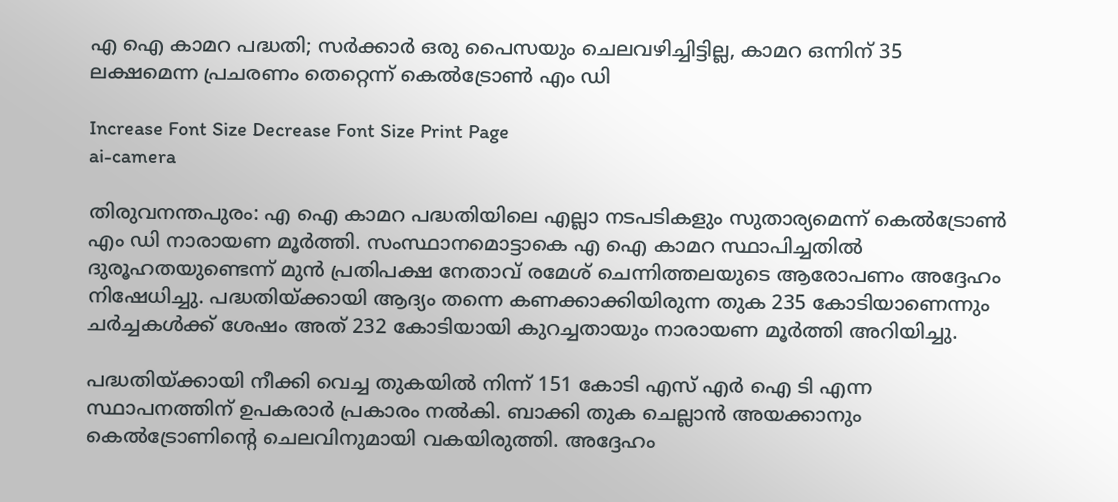എ ഐ കാമറ പദ്ധതി; സർക്കാർ ഒരു പൈസയും ചെലവഴിച്ചിട്ടില്ല, കാമറ ഒന്നിന് 35 ലക്ഷമെന്ന പ്രചരണം തെറ്റെന്ന് കെൽട്രോൺ എം ഡി

Increase Font Size Decrease Font Size Print Page
ai-camera

തിരുവനന്തപുരം: എ ഐ കാമറ പദ്ധതിയിലെ എല്ലാ നടപടികളും സുതാര്യമെന്ന് കെൽട്രോൺ എം ഡി നാരായണ മൂർത്തി. സംസ്ഥാനമൊട്ടാകെ എ ഐ കാമറ സ്ഥാപിച്ചതിൽ ദുരൂഹതയുണ്ടെന്ന് മുൻ പ്രതിപക്ഷ നേതാവ് രമേശ് ചെന്നിത്തലയുടെ ആരോപണം അദ്ദേഹം നിഷേധിച്ചു. പദ്ധതിയ്ക്കായി ആദ്യം തന്നെ കണക്കാക്കിയിരുന്ന തുക 235 കോടിയാണെന്നും ചർച്ചകൾക്ക് ശേഷം അത് 232 കോടിയായി കുറച്ചതായും നാരായണ മൂർത്തി അറിയിച്ചു.

പദ്ധതിയ്ക്കായി നീക്കി വെച്ച തുകയിൽ നിന്ന് 151 കോടി എസ് എർ ഐ ടി എന്ന സ്ഥാപനത്തിന് ഉപകരാർ പ്രകാരം നൽകി. ബാക്കി തുക ചെല്ലാൻ അയക്കാനും കെൽട്രോണിന്റെ ചെലവിനുമായി വകയിരുത്തി. അദ്ദേഹം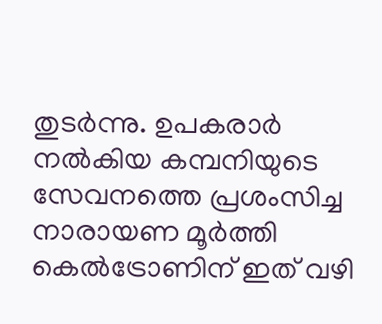തുടർന്നു. ഉപകരാർ നൽകിയ കമ്പനിയുടെ സേവനത്തെ പ്രശംസിച്ച നാരായണ മൂർത്തി കെൽട്രോണിന് ഇത് വഴി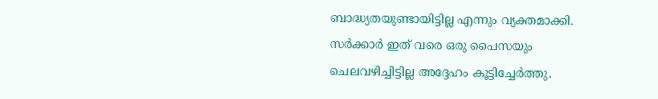ബാദ്ധ്യതയുണ്ടായിട്ടില്ല എന്നും വ്യക്തമാക്കി. സർക്കാർ ഇത് വരെ ഒരു പൈസയും ചെലവഴിച്ചിട്ടില്ല അദ്ദേഹം കൂട്ടിച്ചേർത്തു.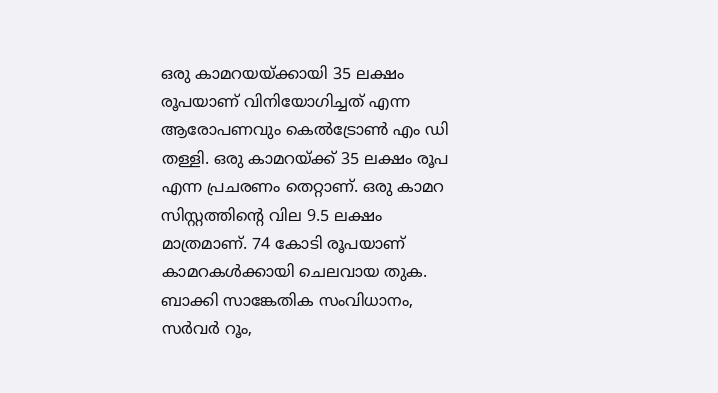ഒരു കാമറയയ്ക്കായി 35 ലക്ഷം രൂപയാണ് വിനിയോഗിച്ചത് എന്ന ആരോപണവും കെൽട്രോൺ എം ഡി തള്ളി. ഒരു കാമറയ്ക്ക് 35 ലക്ഷം രൂപ എന്ന പ്രചരണം തെറ്റാണ്. ഒരു കാമറ സിസ്റ്റത്തിന്റെ വില 9.5 ലക്ഷം മാത്രമാണ്. 74 കോടി രൂപയാണ് കാമറകൾക്കായി ചെലവായ തുക. ബാക്കി സാങ്കേതിക സംവിധാനം, സർവർ റൂം,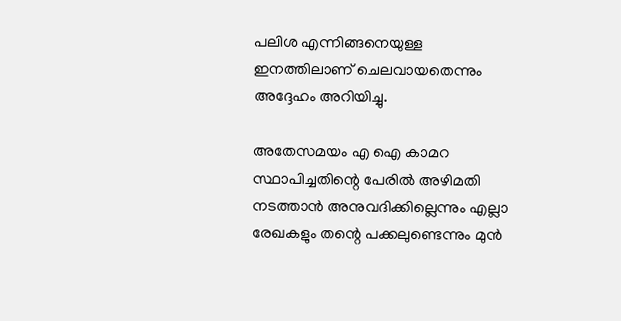പലിശ എന്നിങ്ങനെയുള്ള ഇനത്തിലാണ് ചെലവായതെന്നും അദ്ദേഹം അറിയിച്ചു.

അതേസമയം എ ഐ കാമറ സ്ഥാപിച്ചതിന്റെ പേരിൽ അഴിമതി നടത്താൻ അനുവദിക്കില്ലെന്നും എല്ലാ രേഖകളും തന്റെ പക്കലുണ്ടെന്നും മുൻ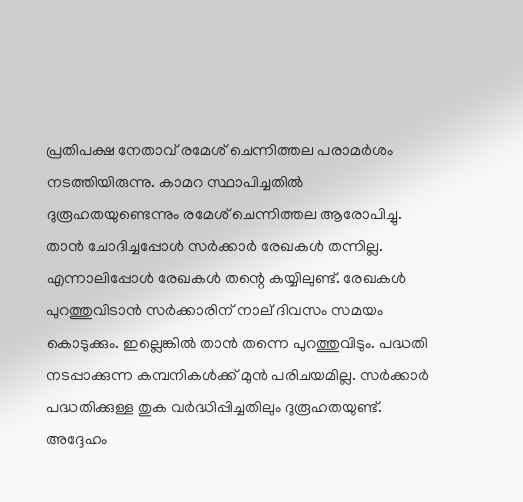പ്രതിപക്ഷ നേതാവ് രമേശ് ചെന്നിത്തല പരാമർശം നടത്തിയിരുന്നു. കാമറ സ്ഥാപിച്ചതിൽ ദുരൂഹതയുണ്ടെന്നും രമേശ് ചെന്നിത്തല ആരോപിച്ചു. താൻ ചോദിച്ചപ്പോൾ സർക്കാ‌ർ രേഖകൾ തന്നില്ല. എന്നാലിപ്പോൾ രേഖകൾ തന്റെ കയ്യിലുണ്ട്. രേഖകൾ പുറത്തുവിടാൻ സർക്കാരിന് നാല് ദിവസം സമയം കൊടുക്കും. ഇല്ലെങ്കിൽ താൻ തന്നെ പുറത്തുവിടും. പദ്ധതി നടപ്പാക്കുന്ന കമ്പനികൾക്ക് മുൻ പരിചയമില്ല. സർക്കാർ പദ്ധതിക്കുള്ള തുക വർദ്ധിപ്പിച്ചതിലും ദുരൂഹതയുണ്ട്. അദ്ദേഹം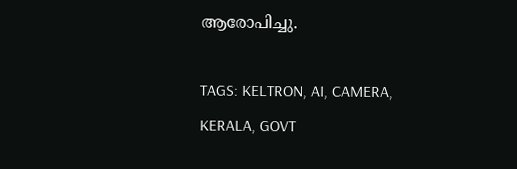ആരോപിച്ചു.

TAGS: KELTRON, AI, CAMERA, KERALA, GOVT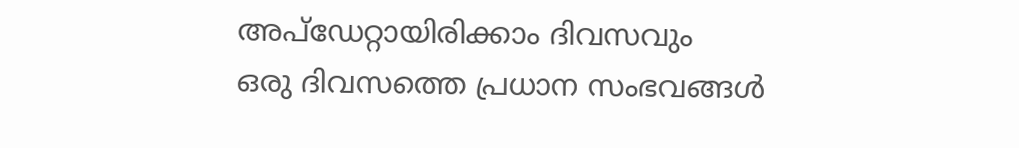അപ്ഡേറ്റായിരിക്കാം ദിവസവും
ഒരു ദിവസത്തെ പ്രധാന സംഭവങ്ങൾ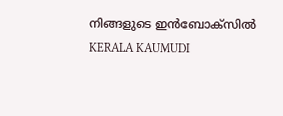നിങ്ങളുടെ ഇൻബോക്സിൽ
KERALA KAUMUDI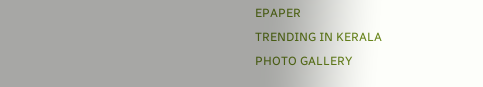EPAPER
TRENDING IN KERALA
PHOTO GALLERY